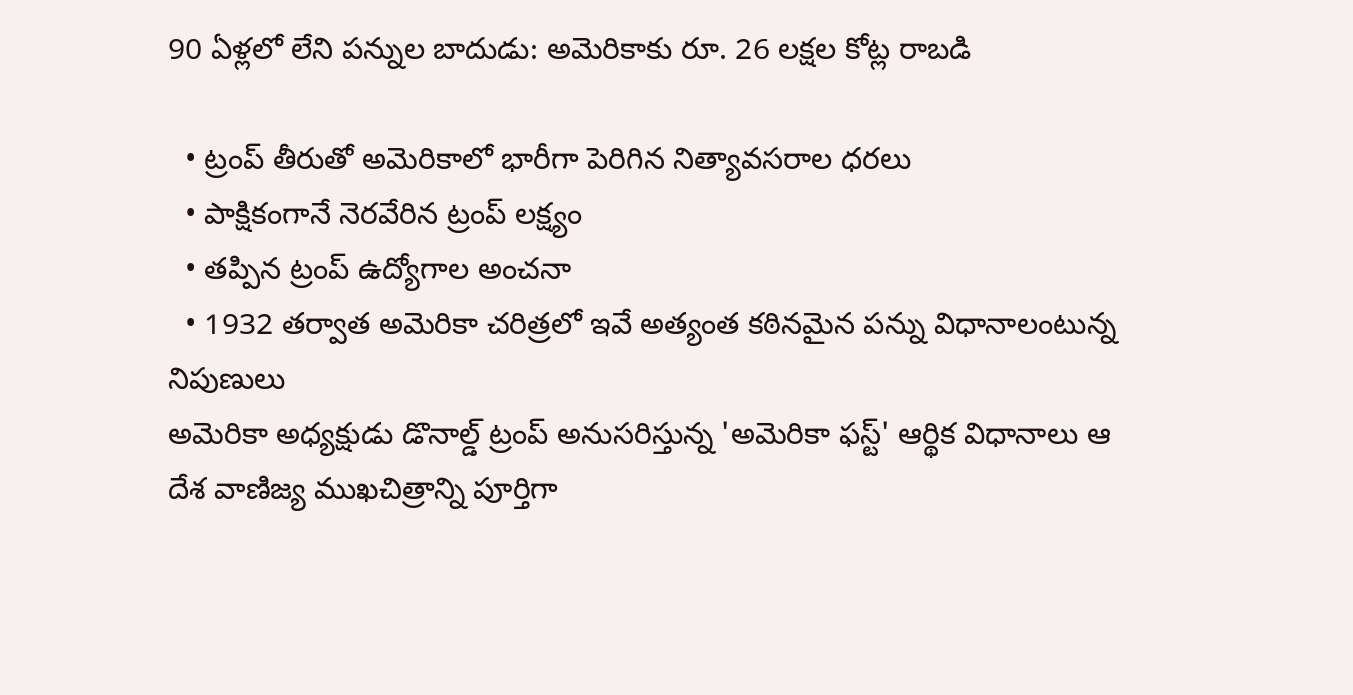90 ఏళ్లలో లేని పన్నుల బాదుడు: అమెరికాకు రూ. 26 లక్షల కోట్ల రాబడి

  • ట్రంప్ తీరుతో అమెరికాలో భారీగా పెరిగిన నిత్యావసరాల ధరలు
  • పాక్షికంగానే నెరవేరిన ట్రంప్ లక్ష్యం
  • తప్పిన ట్రంప్ ఉద్యోగాల అంచనా
  • 1932 తర్వాత అమెరికా చరిత్రలో ఇవే అత్యంత కఠినమైన పన్ను విధానాలంటున్న నిపుణులు
అమెరికా అధ్యక్షుడు డొనాల్డ్ ట్రంప్ అనుసరిస్తున్న 'అమెరికా ఫస్ట్' ఆర్థిక విధానాలు ఆ దేశ వాణిజ్య ముఖచిత్రాన్ని పూర్తిగా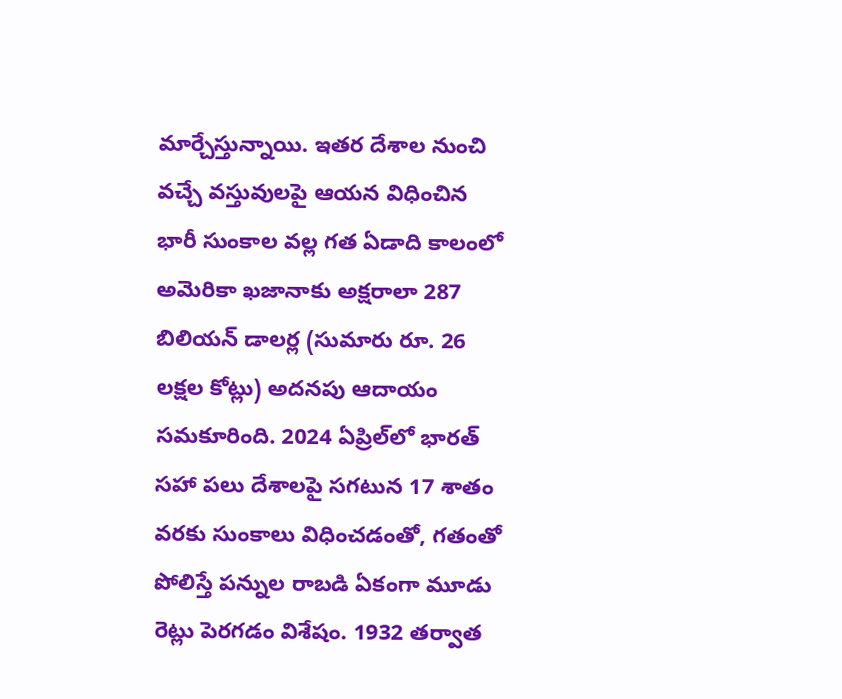మార్చేస్తున్నాయి. ఇతర దేశాల నుంచి వచ్చే వస్తువులపై ఆయన విధించిన భారీ సుంకాల వల్ల గత ఏడాది కాలంలో అమెరికా ఖజానాకు అక్షరాలా 287 బిలియన్ డాలర్ల (సుమారు రూ. 26 లక్షల కోట్లు) అదనపు ఆదాయం సమకూరింది. 2024 ఏప్రిల్‌లో భారత్ సహా పలు దేశాలపై సగటున 17 శాతం వరకు సుంకాలు విధించడంతో, గతంతో పోలిస్తే పన్నుల రాబడి ఏకంగా మూడు రెట్లు పెరగడం విశేషం. 1932 తర్వాత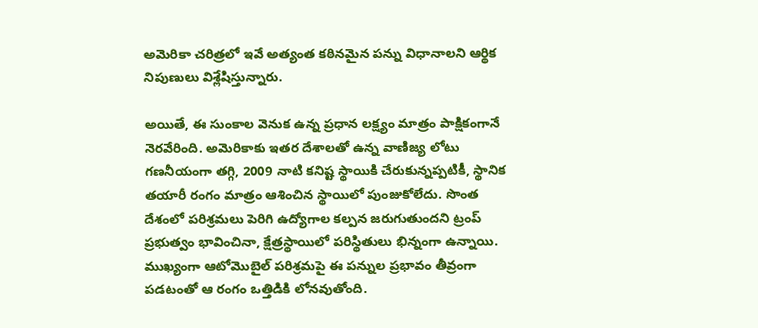అమెరికా చరిత్రలో ఇవే అత్యంత కఠినమైన పన్ను విధానాలని ఆర్థిక నిపుణులు విశ్లేషిస్తున్నారు.

అయితే, ఈ సుంకాల వెనుక ఉన్న ప్రధాన లక్ష్యం మాత్రం పాక్షికంగానే నెరవేరింది. అమెరికాకు ఇతర దేశాలతో ఉన్న వాణిజ్య లోటు గణనీయంగా తగ్గి, 2009 నాటి కనిష్ట స్థాయికి చేరుకున్నప్పటికీ, స్థానిక తయారీ రంగం మాత్రం ఆశించిన స్థాయిలో పుంజుకోలేదు. సొంత దేశంలో పరిశ్రమలు పెరిగి ఉద్యోగాల కల్పన జరుగుతుందని ట్రంప్ ప్రభుత్వం భావించినా, క్షేత్రస్థాయిలో పరిస్థితులు భిన్నంగా ఉన్నాయి. ముఖ్యంగా ఆటోమొబైల్ పరిశ్రమపై ఈ పన్నుల ప్రభావం తీవ్రంగా పడటంతో ఆ రంగం ఒత్తిడికి లోనవుతోంది.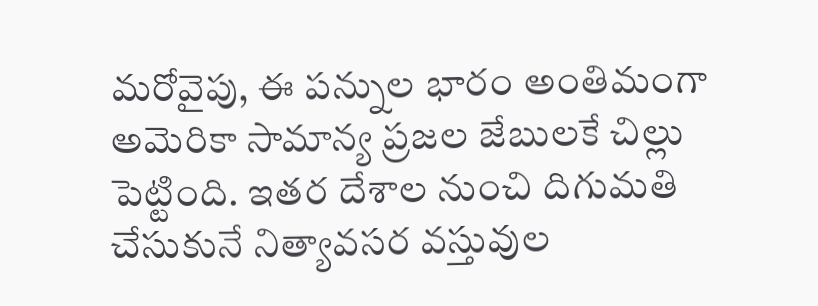మరోవైపు, ఈ పన్నుల భారం అంతిమంగా అమెరికా సామాన్య ప్రజల జేబులకే చిల్లు పెట్టింది. ఇతర దేశాల నుంచి దిగుమతి చేసుకునే నిత్యావసర వస్తువుల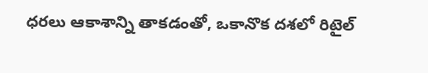ధరలు ఆకాశాన్ని తాకడంతో, ఒకానొక దశలో రిటైల్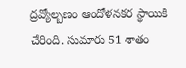ద్రవ్యోల్బణం ఆందోళనకర స్థాయికి చేరింది. సుమారు 51 శాతం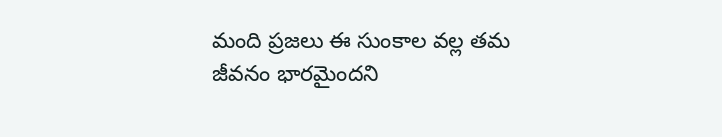మంది ప్రజలు ఈ సుంకాల వల్ల తమ జీవనం భారమైందని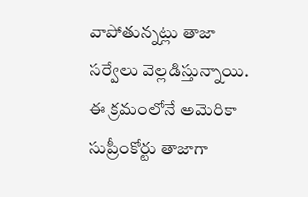వాపోతున్నట్లు తాజా సర్వేలు వెల్లడిస్తున్నాయి. ఈ క్రమంలోనే అమెరికా సుప్రీంకోర్టు తాజాగా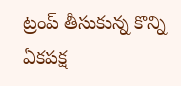ట్రంప్ తీసుకున్న కొన్ని ఏకపక్ష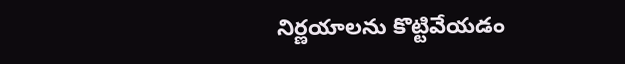నిర్ణయాలను కొట్టివేయడం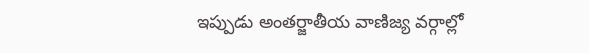ఇప్పుడు అంతర్జాతీయ వాణిజ్య వర్గాల్లో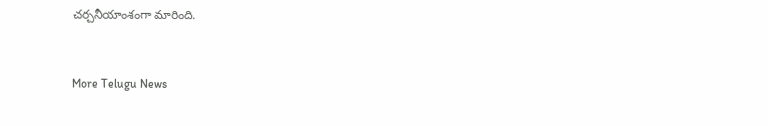చర్చనీయాంశంగా మారింది.


More Telugu News